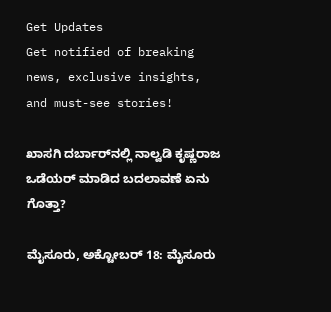Get Updates
Get notified of breaking news, exclusive insights, and must-see stories!

ಖಾಸಗಿ ದರ್ಬಾರ್‌ನಲ್ಲಿ ನಾಲ್ವಡಿ ಕೃಷ್ಣರಾಜ ಒಡೆಯರ್ ಮಾಡಿದ ಬದಲಾವಣೆ ಏನು ಗೊತ್ತಾ?

ಮೈಸೂರು, ಅಕ್ಟೋಬರ್ 18: ಮೈಸೂರು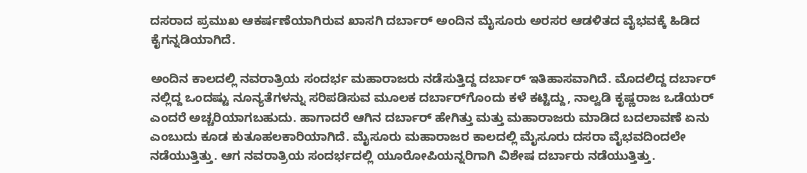ದಸರಾದ ಪ್ರಮುಖ ಆಕರ್ಷಣೆಯಾಗಿರುವ ಖಾಸಗಿ ದರ್ಬಾರ್ ಅಂದಿನ ಮೈಸೂರು ಅರಸರ ಆಡಳಿತದ ವೈಭವಕ್ಕೆ ಹಿಡಿದ ಕೈಗನ್ನಡಿಯಾಗಿದೆ.

ಅಂದಿನ ಕಾಲದಲ್ಲಿ ನವರಾತ್ರಿಯ ಸಂದರ್ಭ ಮಹಾರಾಜರು ನಡೆಸುತ್ತಿದ್ದ ದರ್ಬಾರ್ ಇತಿಹಾಸವಾಗಿದೆ. ಮೊದಲಿದ್ದ ದರ್ಬಾರ್ ನಲ್ಲಿದ್ದ ಒಂದಷ್ಟು ನೂನ್ಯತೆಗಳನ್ನು ಸರಿಪಡಿಸುವ ಮೂಲಕ ದರ್ಬಾರ್‌ಗೊಂದು ಕಳೆ ಕಟ್ಟಿದ್ದು, ನಾಲ್ವಡಿ ಕೃಷ್ಣರಾಜ ಒಡೆಯರ್ ಎಂದರೆ ಅಚ್ಚರಿಯಾಗಬಹುದು. ಹಾಗಾದರೆ ಆಗಿನ ದರ್ಬಾರ್ ಹೇಗಿತ್ತು ಮತ್ತು ಮಹಾರಾಜರು ಮಾಡಿದ ಬದಲಾವಣೆ ಏನು ಎಂಬುದು ಕೂಡ ಕುತೂಹಲಕಾರಿಯಾಗಿದೆ. ಮೈಸೂರು ಮಹಾರಾಜರ ಕಾಲದಲ್ಲಿ ಮೈಸೂರು ದಸರಾ ವೈಭವದಿಂದಲೇ ನಡೆಯುತ್ತಿತ್ತು. ಆಗ ನವರಾತ್ರಿಯ ಸಂದರ್ಭದಲ್ಲಿ ಯೂರೋಪಿಯನ್ನರಿಗಾಗಿ ವಿಶೇಷ ದರ್ಬಾರು ನಡೆಯುತ್ತಿತ್ತು.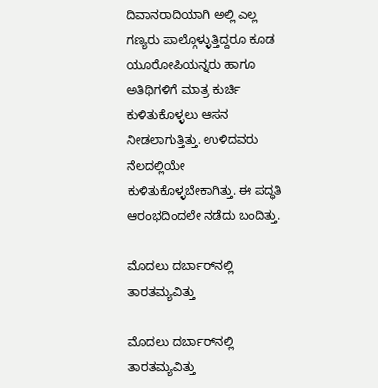ದಿವಾನರಾದಿಯಾಗಿ ಅಲ್ಲಿ ಎಲ್ಲ ಗಣ್ಯರು ಪಾಲ್ಗೊಳ್ಳುತ್ತಿದ್ದರೂ ಕೂಡ ಯೂರೋಪಿಯನ್ನರು ಹಾಗೂ ಅತಿಥಿಗಳಿಗೆ ಮಾತ್ರ ಕುರ್ಚಿ ಕುಳಿತುಕೊಳ್ಳಲು ಆಸನ ನೀಡಲಾಗುತ್ತಿತ್ತು. ಉಳಿದವರು ನೆಲದಲ್ಲಿಯೇ ಕುಳಿತುಕೊಳ್ಳಬೇಕಾಗಿತ್ತು. ಈ ಪದ್ಧತಿ ಆರಂಭದಿಂದಲೇ ನಡೆದು ಬಂದಿತ್ತು.

ಮೊದಲು ದರ್ಬಾರ್‌ನಲ್ಲಿ ತಾರತಮ್ಯವಿತ್ತು

ಮೊದಲು ದರ್ಬಾರ್‌ನಲ್ಲಿ ತಾರತಮ್ಯವಿತ್ತು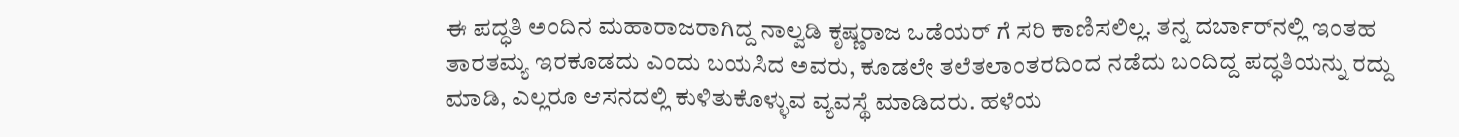ಈ ಪದ್ಧತಿ ಅಂದಿನ ಮಹಾರಾಜರಾಗಿದ್ದ ನಾಲ್ವಡಿ ಕೃಷ್ಣರಾಜ ಒಡೆಯರ್ ಗೆ ಸರಿ ಕಾಣಿಸಲಿಲ್ಲ. ತನ್ನ ದರ್ಬಾರ್‌ನಲ್ಲಿ ಇಂತಹ ತಾರತಮ್ಯ ಇರಕೂಡದು ಎಂದು ಬಯಸಿದ ಅವರು, ಕೂಡಲೇ ತಲೆತಲಾಂತರದಿಂದ ನಡೆದು ಬಂದಿದ್ದ ಪದ್ಧತಿಯನ್ನು ರದ್ದು ಮಾಡಿ, ಎಲ್ಲರೂ ಆಸನದಲ್ಲಿ ಕುಳಿತುಕೊಳ್ಳುವ ವ್ಯವಸ್ಥೆ ಮಾಡಿದರು. ಹಳೆಯ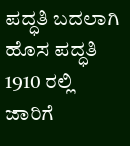ಪದ್ಧತಿ ಬದಲಾಗಿ ಹೊಸ ಪದ್ಧತಿ 1910 ರಲ್ಲಿ ಜಾರಿಗೆ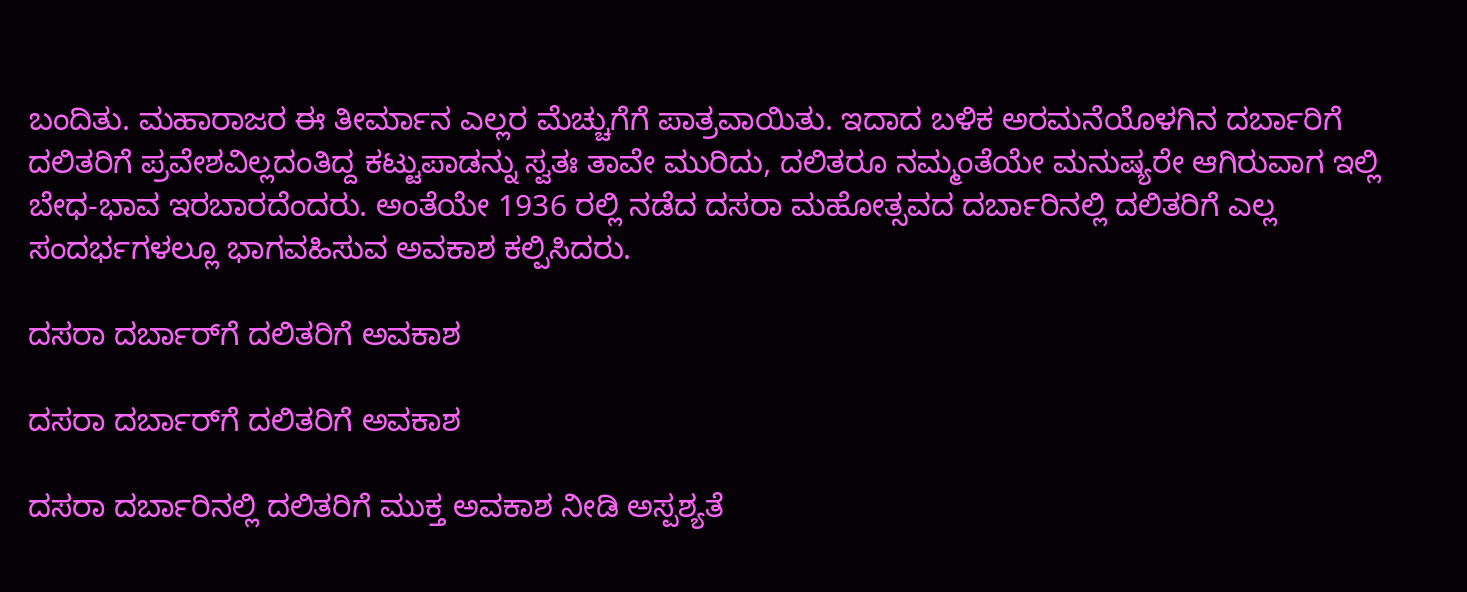ಬಂದಿತು. ಮಹಾರಾಜರ ಈ ತೀರ್ಮಾನ ಎಲ್ಲರ ಮೆಚ್ಚುಗೆಗೆ ಪಾತ್ರವಾಯಿತು. ಇದಾದ ಬಳಿಕ ಅರಮನೆಯೊಳಗಿನ ದರ್ಬಾರಿಗೆ ದಲಿತರಿಗೆ ಪ್ರವೇಶವಿಲ್ಲದಂತಿದ್ದ ಕಟ್ಟುಪಾಡನ್ನು ಸ್ವತಃ ತಾವೇ ಮುರಿದು, ದಲಿತರೂ ನಮ್ಮಂತೆಯೇ ಮನುಷ್ಯರೇ ಆಗಿರುವಾಗ ಇಲ್ಲಿ ಬೇಧ-ಭಾವ ಇರಬಾರದೆಂದರು. ಅಂತೆಯೇ 1936 ರಲ್ಲಿ ನಡೆದ ದಸರಾ ಮಹೋತ್ಸವದ ದರ್ಬಾರಿನಲ್ಲಿ ದಲಿತರಿಗೆ ಎಲ್ಲ ಸಂದರ್ಭಗಳಲ್ಲೂ ಭಾಗವಹಿಸುವ ಅವಕಾಶ ಕಲ್ಪಿಸಿದರು.

ದಸರಾ ದರ್ಬಾರ್‌ಗೆ ದಲಿತರಿಗೆ ಅವಕಾಶ

ದಸರಾ ದರ್ಬಾರ್‌ಗೆ ದಲಿತರಿಗೆ ಅವಕಾಶ

ದಸರಾ ದರ್ಬಾರಿನಲ್ಲಿ ದಲಿತರಿಗೆ ಮುಕ್ತ ಅವಕಾಶ ನೀಡಿ ಅಸ್ಪಶ್ಯತೆ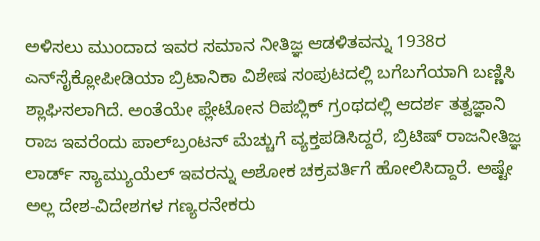ಅಳಿಸಲು ಮುಂದಾದ ಇವರ ಸಮಾನ ನೀತಿಜ್ಞ ಆಡಳಿತವನ್ನು 1938ರ ಎನ್‌ಸೈಕ್ಲೋಪೀಡಿಯಾ ಬ್ರಿಟಾನಿಕಾ ವಿಶೇಷ ಸಂಪುಟದಲ್ಲಿ ಬಗೆಬಗೆಯಾಗಿ ಬಣ್ಣಿಸಿ ಶ್ಲಾಘಿಸಲಾಗಿದೆ. ಅಂತೆಯೇ ಪ್ಲೇಟೋನ ರಿಪಬ್ಲಿಕ್ ಗ್ರಂಥದಲ್ಲಿ ಆದರ್ಶ ತತ್ವಜ್ಞಾನಿ ರಾಜ ಇವರೆಂದು ಪಾಲ್‌ಬ್ರಂಟನ್ ಮೆಚ್ಚುಗೆ ವ್ಯಕ್ತಪಡಿಸಿದ್ದರೆ, ಬ್ರಿಟಿಷ್ ರಾಜನೀತಿಜ್ಞ ಲಾರ್ಡ್ ಸ್ಯಾಮ್ಯುಯೆಲ್ ಇವರನ್ನು ಅಶೋಕ ಚಕ್ರವರ್ತಿಗೆ ಹೋಲಿಸಿದ್ದಾರೆ. ಅಷ್ಟೇ ಅಲ್ಲ ದೇಶ-ವಿದೇಶಗಳ ಗಣ್ಯರನೇಕರು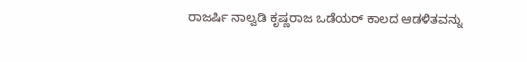ರಾಜರ್ಷಿ ನಾಲ್ವಡಿ ಕೃಷ್ಣರಾಜ ಒಡೆಯರ್ ಕಾಲದ ಆಡಳಿತವನ್ನು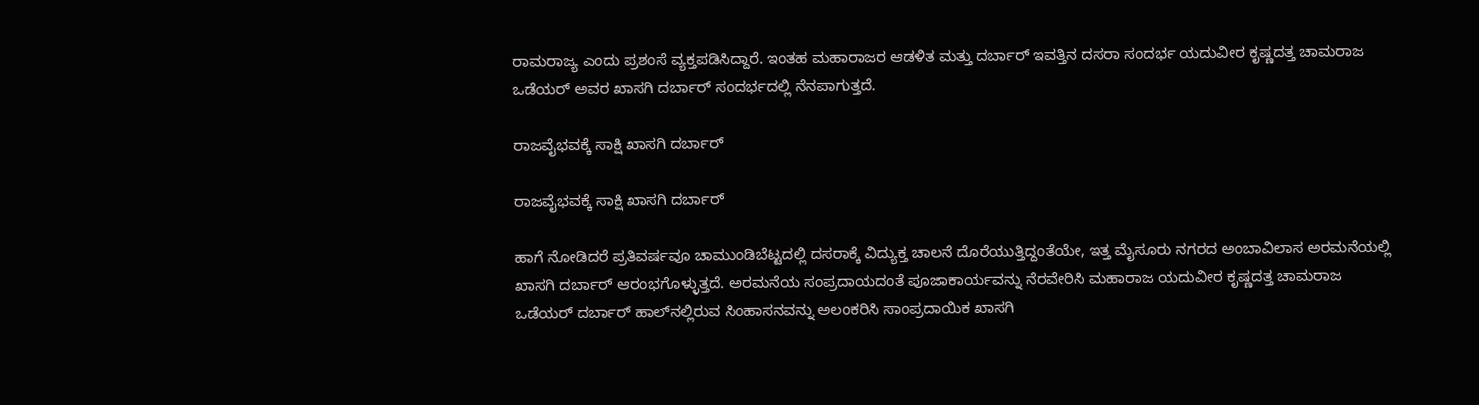ರಾಮರಾಜ್ಯ ಎಂದು ಪ್ರಶಂಸೆ ವ್ಯಕ್ತಪಡಿಸಿದ್ದಾರೆ. ಇಂತಹ ಮಹಾರಾಜರ ಆಡಳಿತ ಮತ್ತು ದರ್ಬಾರ್ ಇವತ್ತಿನ ದಸರಾ ಸಂದರ್ಭ ಯದುವೀರ ಕೃಷ್ಣದತ್ತ ಚಾಮರಾಜ ಒಡೆಯರ್ ಅವರ ಖಾಸಗಿ ದರ್ಬಾರ್ ಸಂದರ್ಭದಲ್ಲಿ ನೆನಪಾಗುತ್ತದೆ.

ರಾಜವೈಭವಕ್ಕೆ ಸಾಕ್ಷಿ ಖಾಸಗಿ ದರ್ಬಾರ್

ರಾಜವೈಭವಕ್ಕೆ ಸಾಕ್ಷಿ ಖಾಸಗಿ ದರ್ಬಾರ್

ಹಾಗೆ ನೋಡಿದರೆ ಪ್ರತಿವರ್ಷವೂ ಚಾಮುಂಡಿಬೆಟ್ಟದಲ್ಲಿ ದಸರಾಕ್ಕೆ ವಿದ್ಯುಕ್ತ ಚಾಲನೆ ದೊರೆಯುತ್ತಿದ್ದಂತೆಯೇ, ಇತ್ತ ಮೈಸೂರು ನಗರದ ಅಂಬಾವಿಲಾಸ ಅರಮನೆಯಲ್ಲಿ ಖಾಸಗಿ ದರ್ಬಾರ್ ಆರಂಭಗೊಳ್ಳುತ್ತದೆ. ಅರಮನೆಯ ಸಂಪ್ರದಾಯದಂತೆ ಪೂಜಾಕಾರ್ಯವನ್ನು ನೆರವೇರಿಸಿ ಮಹಾರಾಜ ಯದುವೀರ ಕೃಷ್ಣದತ್ತ ಚಾಮರಾಜ ಒಡೆಯರ್ ದರ್ಬಾರ್ ಹಾಲ್‌ನಲ್ಲಿರುವ ಸಿಂಹಾಸನವನ್ನು ಅಲಂಕರಿಸಿ ಸಾಂಪ್ರದಾಯಿಕ ಖಾಸಗಿ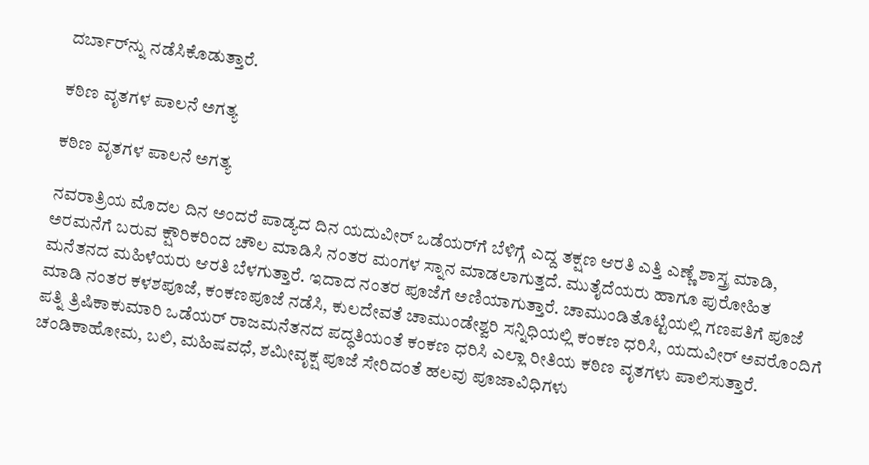ದರ್ಬಾರ್‌ನ್ನು ನಡೆಸಿಕೊಡುತ್ತಾರೆ.

ಕಠಿಣ ವೃತಗಳ ಪಾಲನೆ ಅಗತ್ಯ

ಕಠಿಣ ವೃತಗಳ ಪಾಲನೆ ಅಗತ್ಯ

ನವರಾತ್ರಿಯ ಮೊದಲ ದಿನ ಅಂದರೆ ಪಾಡ್ಯದ ದಿನ ಯದುವೀರ್ ಒಡೆಯರ್‌ಗೆ ಬೆಳಿಗ್ಗೆ ಎದ್ದ ತಕ್ಷಣ ಆರತಿ ಎತ್ತಿ ಎಣ್ಣೆ ಶಾಸ್ತ್ರ ಮಾಡಿ, ಅರಮನೆಗೆ ಬರುವ ಕ್ಷೌರಿಕರಿಂದ ಚೌಲ ಮಾಡಿಸಿ ನಂತರ ಮಂಗಳ ಸ್ನಾನ ಮಾಡಲಾಗುತ್ತದೆ. ಮುತೈದೆಯರು ಹಾಗೂ ಪುರೋಹಿತ ಮನೆತನದ ಮಹಿಳೆಯರು ಆರತಿ ಬೆಳಗುತ್ತಾರೆ. ಇದಾದ ನಂತರ ಪೂಜೆಗೆ ಅಣಿಯಾಗುತ್ತಾರೆ. ಚಾಮುಂಡಿತೊಟ್ಟಿಯಲ್ಲಿ ಗಣಪತಿಗೆ ಪೂಜೆ ಮಾಡಿ ನಂತರ ಕಳಶಪೂಜೆ, ಕಂಕಣಪೂಜೆ ನಡೆಸಿ, ಕುಲದೇವತೆ ಚಾಮುಂಡೇಶ್ವರಿ ಸನ್ನಿಧಿಯಲ್ಲಿ ಕಂಕಣ ಧರಿಸಿ, ಯದುವೀರ್ ಅವರೊಂದಿಗೆ ಪತ್ನಿ ತ್ರಿಷಿಕಾಕುಮಾರಿ ಒಡೆಯರ್ ರಾಜಮನೆತನದ ಪದ್ಧತಿಯಂತೆ ಕಂಕಣ ಧರಿಸಿ ಎಲ್ಲಾ ರೀತಿಯ ಕಠಿಣ ವೃತಗಳು ಪಾಲಿಸುತ್ತಾರೆ. ಚಂಡಿಕಾಹೋಮ, ಬಲಿ, ಮಹಿಷವಧೆ, ಶಮೀವೃಕ್ಷ ಪೂಜೆ ಸೇರಿದಂತೆ ಹಲವು ಪೂಜಾವಿಧಿಗಳು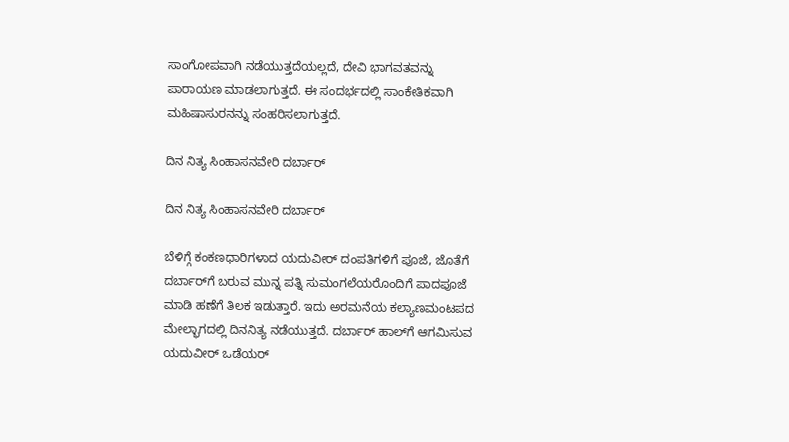ಸಾಂಗೋಪವಾಗಿ ನಡೆಯುತ್ತದೆಯಲ್ಲದೆ, ದೇವಿ ಭಾಗವತವನ್ನು ಪಾರಾಯಣ ಮಾಡಲಾಗುತ್ತದೆ. ಈ ಸಂದರ್ಭದಲ್ಲಿ ಸಾಂಕೇತಿಕವಾಗಿ ಮಹಿಷಾಸುರನನ್ನು ಸಂಹರಿಸಲಾಗುತ್ತದೆ.

ದಿನ ನಿತ್ಯ ಸಿಂಹಾಸನವೇರಿ ದರ್ಬಾರ್

ದಿನ ನಿತ್ಯ ಸಿಂಹಾಸನವೇರಿ ದರ್ಬಾರ್

ಬೆಳಿಗ್ಗೆ ಕಂಕಣಧಾರಿಗಳಾದ ಯದುವೀರ್ ದಂಪತಿಗಳಿಗೆ ಪೂಜೆ, ಜೊತೆಗೆ ದರ್ಬಾರ್‌ಗೆ ಬರುವ ಮುನ್ನ ಪತ್ನಿ ಸುಮಂಗಲೆಯರೊಂದಿಗೆ ಪಾದಪೂಜೆ ಮಾಡಿ ಹಣೆಗೆ ತಿಲಕ ಇಡುತ್ತಾರೆ. ಇದು ಅರಮನೆಯ ಕಲ್ಯಾಣಮಂಟಪದ ಮೇಲ್ಭಾಗದಲ್ಲಿ ದಿನನಿತ್ಯ ನಡೆಯುತ್ತದೆ. ದರ್ಬಾರ್‌ ಹಾಲ್‌ಗೆ ಆಗಮಿಸುವ ಯದುವೀರ್ ಒಡೆಯರ್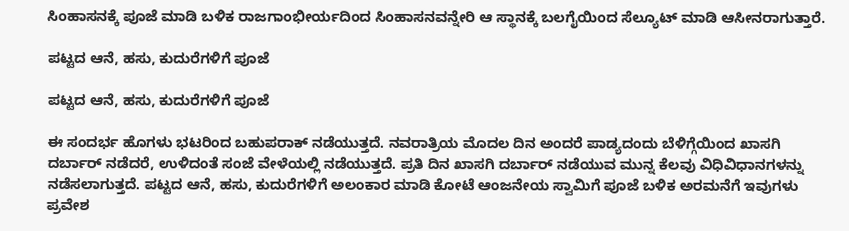ಸಿಂಹಾಸನಕ್ಕೆ ಪೂಜೆ ಮಾಡಿ ಬಳಿಕ ರಾಜಗಾಂಭೀರ್ಯದಿಂದ ಸಿಂಹಾಸನವನ್ನೇರಿ ಆ ಸ್ಥಾನಕ್ಕೆ ಬಲಗೈಯಿಂದ ಸೆಲ್ಯೂಟ್ ಮಾಡಿ ಆಸೀನರಾಗುತ್ತಾರೆ.

ಪಟ್ಟದ ಆನೆ, ಹಸು, ಕುದುರೆಗಳಿಗೆ ಪೂಜೆ

ಪಟ್ಟದ ಆನೆ, ಹಸು, ಕುದುರೆಗಳಿಗೆ ಪೂಜೆ

ಈ ಸಂದರ್ಭ ಹೊಗಳು ಭಟರಿಂದ ಬಹುಪರಾಕ್ ನಡೆಯುತ್ತದೆ. ನವರಾತ್ರಿಯ ಮೊದಲ ದಿನ ಅಂದರೆ ಪಾಡ್ಯದಂದು ಬೆಳಿಗ್ಗೆಯಿಂದ ಖಾಸಗಿ ದರ್ಬಾರ್ ನಡೆದರೆ, ಉಳಿದಂತೆ ಸಂಜೆ ವೇಳೆಯಲ್ಲಿ ನಡೆಯುತ್ತದೆ. ಪ್ರತಿ ದಿನ ಖಾಸಗಿ ದರ್ಬಾರ್ ನಡೆಯುವ ಮುನ್ನ ಕೆಲವು ವಿಧಿವಿಧಾನಗಳನ್ನು ನಡೆಸಲಾಗುತ್ತದೆ. ಪಟ್ಟದ ಆನೆ, ಹಸು, ಕುದುರೆಗಳಿಗೆ ಅಲಂಕಾರ ಮಾಡಿ ಕೋಟೆ ಆಂಜನೇಯ ಸ್ವಾಮಿಗೆ ಪೂಜೆ ಬಳಿಕ ಅರಮನೆಗೆ ಇವುಗಳು ಪ್ರವೇಶ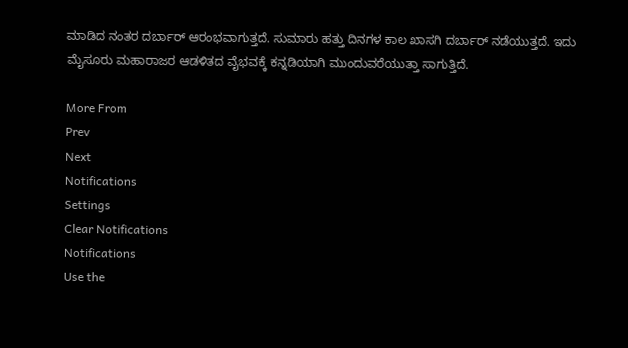ಮಾಡಿದ ನಂತರ ದರ್ಬಾರ್ ಆರಂಭವಾಗುತ್ತದೆ. ಸುಮಾರು ಹತ್ತು ದಿನಗಳ ಕಾಲ ಖಾಸಗಿ ದರ್ಬಾರ್ ನಡೆಯುತ್ತದೆ. ಇದು ಮೈಸೂರು ಮಹಾರಾಜರ ಆಡಳಿತದ ವೈಭವಕ್ಕೆ ಕನ್ನಡಿಯಾಗಿ ಮುಂದುವರೆಯುತ್ತಾ ಸಾಗುತ್ತಿದೆ.

More From
Prev
Next
Notifications
Settings
Clear Notifications
Notifications
Use the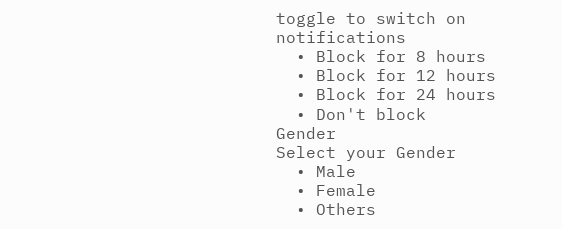toggle to switch on notifications
  • Block for 8 hours
  • Block for 12 hours
  • Block for 24 hours
  • Don't block
Gender
Select your Gender
  • Male
  • Female
  • Others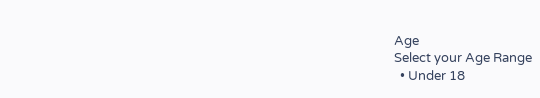Age
Select your Age Range
  • Under 18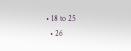• 18 to 25
  • 26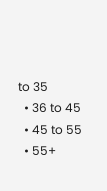to 35
  • 36 to 45
  • 45 to 55
  • 55+